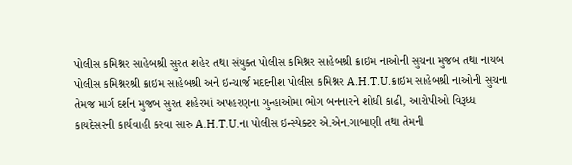પોલીસ કમિશ્નર સાહેબશ્રી સુરત શહેર તથા સંયુક્ત પોલીસ કમિશ્નર સાહેબશ્રી ક્રાઇમ નાઓની સુચના મુજબ તથા નાયબ પોલીસ કમિશ્નરશ્રી ક્રાઇમ સાહેબશ્રી અને ઇન્ચાર્જ મદદનીશ પોલીસ કમિશ્નર A.H.T.U.ક્રાઇમ સાહેબશ્રી નાઓની સુચના તેમજ માર્ગ દર્શન મુજબ સુરત શહેરમાં અપહરણના ગુન્હાઓમા ભોગ બનનારને શોધી કાઢી, આરોપીઓ વિરૂધ્ધ કાયદેસરની કાર્યવાહી કરવા સારુ A.H.T.U.ના પોલીસ ઇન્સ્પેક્ટર એ.એન.ગાબાણી તથા તેમની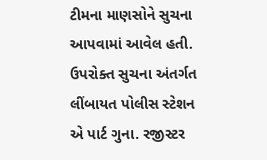ટીમના માણસોને સુચના આપવામાં આવેલ હતી.
ઉપરોક્ત સુચના અંતર્ગત લીંબાયત પોલીસ સ્ટેશન એ પાર્ટ ગુના. રજીસ્ટર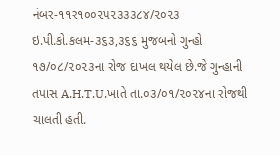નંબર-૧૧ર૧૦૦૨૫૨૩૩૩૮૪/૨૦૨૩ ઇ.પી.કો.કલમ-૩૬૩,૩૬૬ મુજબનો ગુન્હો ૧૭/૦૮/૨૦૨૩ના રોજ દાખલ થયેલ છે.જે ગુન્હાની તપાસ A.H.T.U.ખાતે તા.૦૩/૦૧/૨૦૨૪ના રોજથી ચાલતી હતી.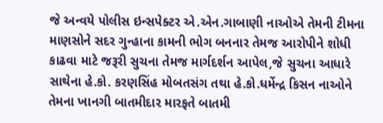જે અન્વયે પોલીસ ઇન્સપેક્ટર એ.એન.ગાબાણી નાઓએ તેમની ટીમના માણસોને સદર ગુન્હાના કામની ભોગ બનનાર તેમજ આરોપીને શોધી કાઢવા માટે જરૂરી સુચના તેમજ માર્ગદર્શન આપેલ,જે સુચના આધારે સાથેના હે.કો. કરણસિંહ મોબતસંગ તથા હે.કો.ધર્મેન્દ્ર કિસન નાઓને તેમના ખાનગી બાતમીદાર મારફતે બાતમી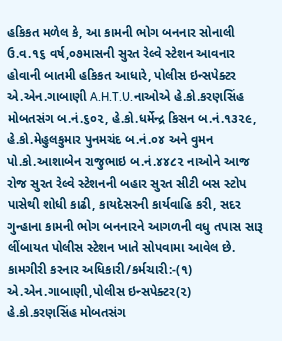હકિકત મળેલ કે, આ કામની ભોગ બનનાર સોનાલી ઉ.વ.૧૬ વર્ષ,૦૭માસની સુરત રેલ્વે સ્ટેશન આવનાર હોવાની બાતમી હકિકત આધારે, પોલીસ ઇન્સપેક્ટર એ.એન.ગાબાણી A.H.T.U.નાઓએ હે.કો.કરણસિંહ મોબતસંગ બ.નં.૬૦૨, હે.કો.ધર્મેન્દ્ર કિસન બ.નં.૧૩૨૯, હે.કો.મેહુલકુમાર પુનમચંદ બ.નં.૦૪ અને વુમન પો.કો.આશાબેન રાજુભાઇ બ.નં.૪૪૮૨ નાઓને આજ રોજ સુરત રેલ્વે સ્ટેશનની બહાર સુરત સીટી બસ સ્ટોપ પાસેથી શોધી કાઢી, કાયદેસરની કાર્યવાહિ કરી, સદર ગુન્હાના કામની ભોગ બનનારને આગળની વધુ તપાસ સારૂ લીંબાયત પોલીસ સ્ટેશન ખાતે સોપવામા આવેલ છે.
કામગીરી કરનાર અધિકારી/કર્મચારી:-(૧) એ.એન.ગાબાણી,પોલીસ ઇન્સપેક્ટર(૨) હે.કો.કરણસિંહ મોબતસંગ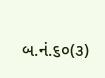બ.નં.૬૦(૩)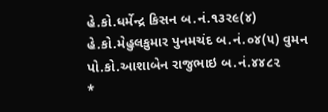હે.કો.ધર્મેન્દ્ર કિસન બ.નં.૧૩ર૯(૪) હે.કો.મેહુલકુમાર પુનમચંદ બ.નં.૦૪(૫) વુમન પો.કો.આશાબેન રાજુભાઇ બ.નં.૪૪૮૨
*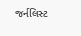જર્નલિસ્ટ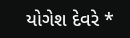યોગેશ દેવરે *